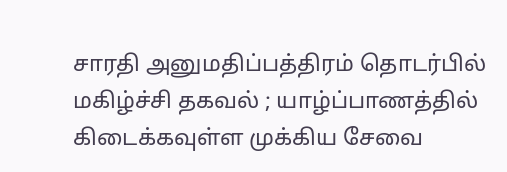சாரதி அனுமதிப்பத்திரம் தொடர்பில் மகிழ்ச்சி தகவல் ; யாழ்ப்பாணத்தில் கிடைக்கவுள்ள முக்கிய சேவை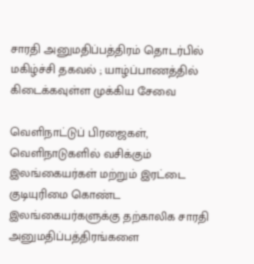சாரதி அனுமதிப்பத்திரம் தொடர்பில் மகிழ்ச்சி தகவல் ; யாழ்ப்பாணத்தில் கிடைக்கவுள்ள முக்கிய சேவை

வெளிநாட்டுப் பிரஜைகள், வெளிநாடுகளில் வசிக்கும் இலங்கையர்கள் மற்றும் இரட்டை குடியுரிமை கொண்ட இலங்கையர்களுக்கு தற்காலிக சாரதி அனுமதிப்பத்திரங்களை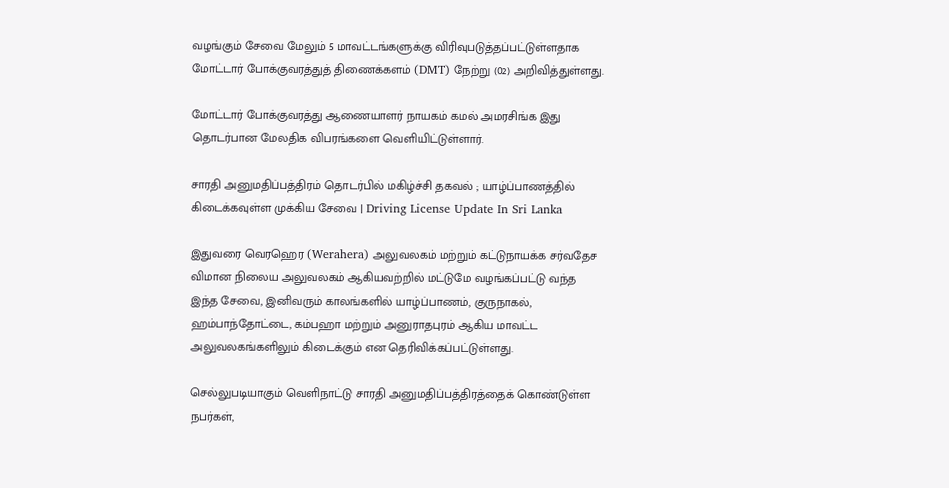வழங்கும் சேவை மேலும் 5 மாவட்டங்களுக்கு விரிவுபடுத்தப்பட்டுள்ளதாக மோட்டார் போக்குவரத்துத் திணைக்களம் (DMT) நேற்று (02) அறிவித்துள்ளது.

மோட்டார் போக்குவரத்து ஆணையாளர் நாயகம் கமல் அமரசிங்க இது தொடர்பான மேலதிக விபரங்களை வெளியிட்டுள்ளார்.

சாரதி அனுமதிப்பத்திரம் தொடர்பில் மகிழ்ச்சி தகவல் ; யாழ்ப்பாணத்தில் கிடைக்கவுள்ள முக்கிய சேவை | Driving License Update In Sri Lanka

இதுவரை வெரஹெர (Werahera) அலுவலகம் மற்றும் கட்டுநாயக்க சர்வதேச விமான நிலைய அலுவலகம் ஆகியவற்றில் மட்டுமே வழங்கப்பட்டு வந்த இந்த சேவை, இனிவரும் காலங்களில் யாழ்ப்பாணம், குருநாகல், ஹம்பாந்தோட்டை, கம்பஹா மற்றும் அனுராதபுரம் ஆகிய மாவட்ட அலுவலகங்களிலும் கிடைக்கும் என தெரிவிக்கப்பட்டுள்ளது.

செல்லுபடியாகும் வெளிநாட்டு சாரதி அனுமதிப்பத்திரத்தைக் கொண்டுள்ள நபர்கள்,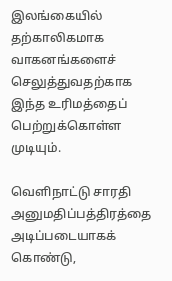இலங்கையில் தற்காலிகமாக வாகனங்களைச் செலுத்துவதற்காக இந்த உரிமத்தைப் பெற்றுக்கொள்ள முடியும்.

வெளிநாட்டு சாரதி அனுமதிப்பத்திரத்தை அடிப்படையாகக் கொண்டு,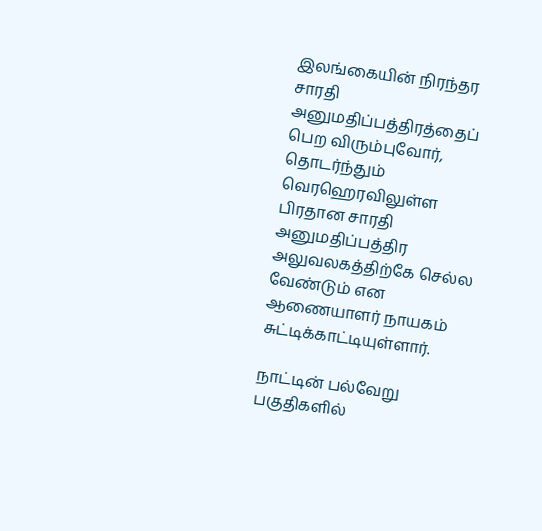இலங்கையின் நிரந்தர சாரதி அனுமதிப்பத்திரத்தைப் பெற விரும்புவோர், தொடர்ந்தும் வெரஹெரவிலுள்ள பிரதான சாரதி அனுமதிப்பத்திர அலுவலகத்திற்கே செல்ல வேண்டும் என ஆணையாளர் நாயகம் சுட்டிக்காட்டியுள்ளார்.

நாட்டின் பல்வேறு பகுதிகளில்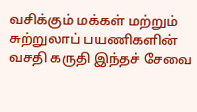வசிக்கும் மக்கள் மற்றும் சுற்றுலாப் பயணிகளின் வசதி கருதி இந்தச் சேவை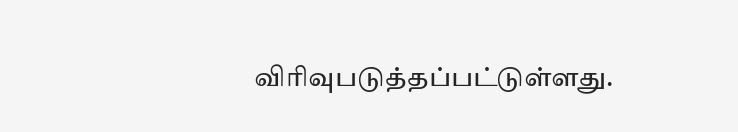விரிவுபடுத்தப்பட்டுள்ளது.